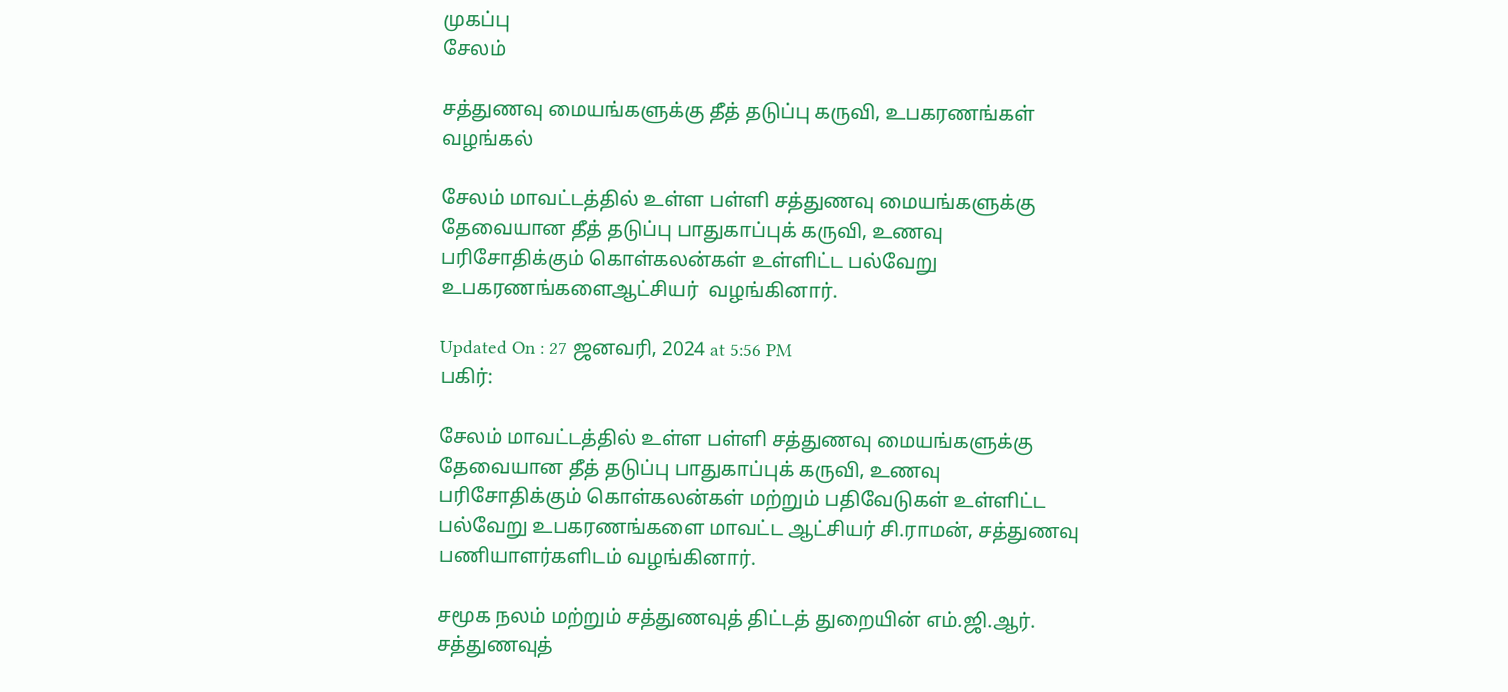முகப்பு
சேலம்

சத்துணவு மையங்களுக்கு தீத் தடுப்பு கருவி, உபகரணங்கள் வழங்கல்

சேலம் மாவட்டத்தில் உள்ள பள்ளி சத்துணவு மையங்களுக்கு தேவையான தீத் தடுப்பு பாதுகாப்புக் கருவி, உணவு பரிசோதிக்கும் கொள்கலன்கள் உள்ளிட்ட பல்வேறு உபகரணங்களைஆட்சியர்  வழங்கினார்.

Updated On : 27 ஜனவரி, 2024 at 5:56 PM
பகிர்:

சேலம் மாவட்டத்தில் உள்ள பள்ளி சத்துணவு மையங்களுக்கு தேவையான தீத் தடுப்பு பாதுகாப்புக் கருவி, உணவு பரிசோதிக்கும் கொள்கலன்கள் மற்றும் பதிவேடுகள் உள்ளிட்ட பல்வேறு உபகரணங்களை மாவட்ட ஆட்சியர் சி.ராமன், சத்துணவு பணியாளர்களிடம் வழங்கினார்.

சமூக நலம் மற்றும் சத்துணவுத் திட்டத் துறையின் எம்.ஜி.ஆர். சத்துணவுத்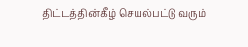திட்டத்தின்கீழ் செயல்பட்டு வரும்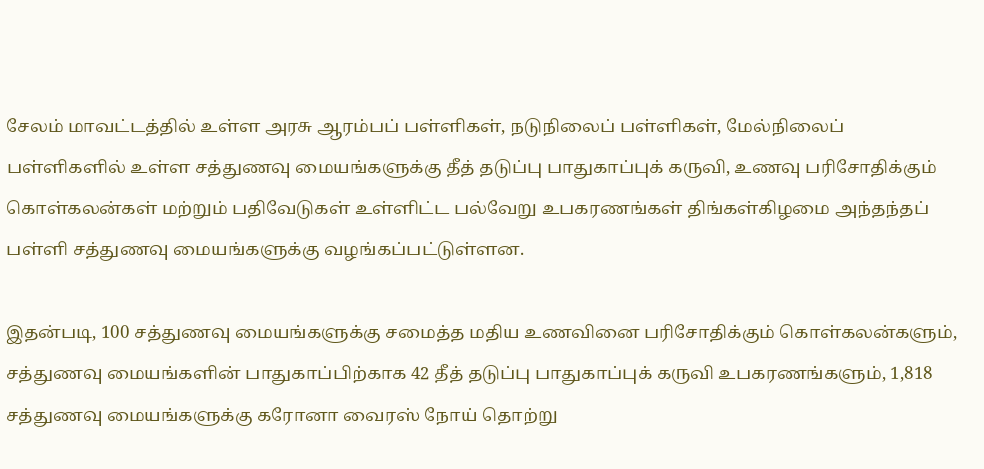சேலம் மாவட்டத்தில் உள்ள அரசு ஆரம்பப் பள்ளிகள், நடுநிலைப் பள்ளிகள், மேல்நிலைப் பள்ளிகளில் உள்ள சத்துணவு மையங்களுக்கு தீத் தடுப்பு பாதுகாப்புக் கருவி, உணவு பரிசோதிக்கும் கொள்கலன்கள் மற்றும் பதிவேடுகள் உள்ளிட்ட பல்வேறு உபகரணங்கள் திங்கள்கிழமை அந்தந்தப் பள்ளி சத்துணவு மையங்களுக்கு வழங்கப்பட்டுள்ளன.

இதன்படி, 100 சத்துணவு மையங்களுக்கு சமைத்த மதிய உணவினை பரிசோதிக்கும் கொள்கலன்களும், சத்துணவு மையங்களின் பாதுகாப்பிற்காக 42 தீத் தடுப்பு பாதுகாப்புக் கருவி உபகரணங்களும், 1,818 சத்துணவு மையங்களுக்கு கரோனா வைரஸ் நோய் தொற்று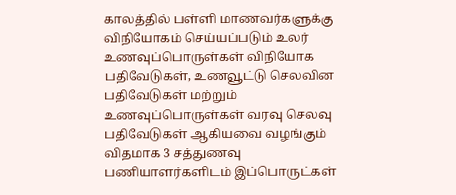காலத்தில் பள்ளி மாணவர்களுக்கு விநியோகம் செய்யப்படும் உலர் உணவுப்பொருள்கள் விநியோக பதிவேடுகள், உணவூட்டு செலவின பதிவேடுகள் மற்றும் உணவுப்பொருள்கள் வரவு செலவு பதிவேடுகள் ஆகியவை வழங்கும் விதமாக 3 சத்துணவு பணியாளர்களிடம் இப்பொருட்கள்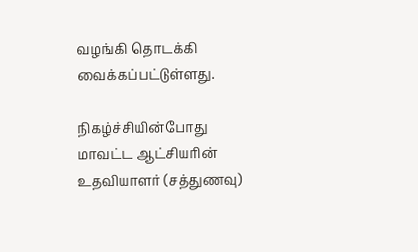வழங்கி தொடக்கி வைக்கப்பட்டுள்ளது.

நிகழ்ச்சியின்போது மாவட்ட ஆட்சியரின் உதவியாளர் (சத்துணவு)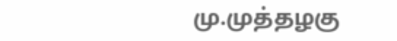மு.முத்தழகு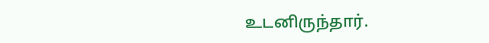உடனிருந்தார்.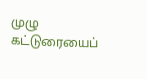முழு கட்டுரையைப்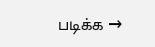படிக்க →